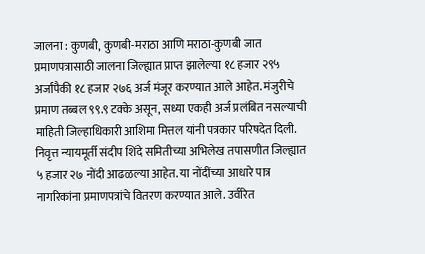जालना : कुणबी, कुणबी-मराठा आणि मराठा-कुणबी जात प्रमाणपत्रासाठी जालना जिल्ह्यात प्राप्त झालेल्या १८ हजार २९५ अर्जांपैकी १८ हजार २७६ अर्ज मंजूर करण्यात आले आहेत. मंजुरीचे प्रमाण तब्बल ९९.९ टक्के असून, सध्या एकही अर्ज प्रलंबित नसल्याची माहिती जिल्हाधिकारी आशिमा मित्तल यांनी पत्रकार परिषदेत दिली.
निवृत्त न्यायमूर्ती संदीप शिंदे समितीच्या अभिलेख तपासणीत जिल्ह्यात ५ हजार २७ नोंदी आढळल्या आहेत. या नोंदींच्या आधारे पात्र नागरिकांना प्रमाणपत्रांचे वितरण करण्यात आले. उर्वरित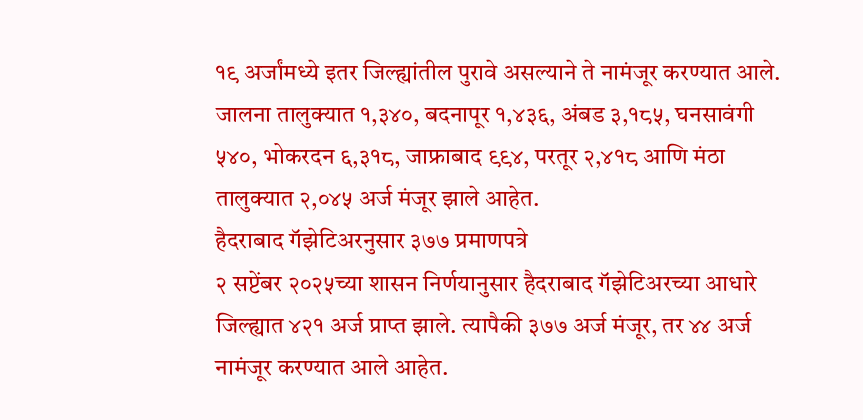१९ अर्जांमध्ये इतर जिल्ह्यांतील पुरावे असल्याने ते नामंजूर करण्यात आले.
जालना तालुक्यात १,३४०, बदनापूर १,४३६, अंबड ३,१८५, घनसावंगी ५४०, भोकरदन ६,३१८, जाफ्राबाद ९९४, परतूर २,४१८ आणि मंठा तालुक्यात २,०४५ अर्ज मंजूर झाले आहेत.
हैदराबाद गॅझेटिअरनुसार ३७७ प्रमाणपत्रे
२ सप्टेंबर २०२५च्या शासन निर्णयानुसार हैदराबाद गॅझेटिअरच्या आधारे जिल्ह्यात ४२१ अर्ज प्राप्त झाले. त्यापैकी ३७७ अर्ज मंजूर, तर ४४ अर्ज नामंजूर करण्यात आले आहेत.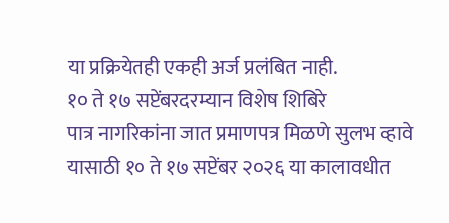या प्रक्रियेतही एकही अर्ज प्रलंबित नाही.
१० ते १७ सप्टेंबरदरम्यान विशेष शिबिरे
पात्र नागरिकांना जात प्रमाणपत्र मिळणे सुलभ व्हावे यासाठी १० ते १७ सप्टेंबर २०२६ या कालावधीत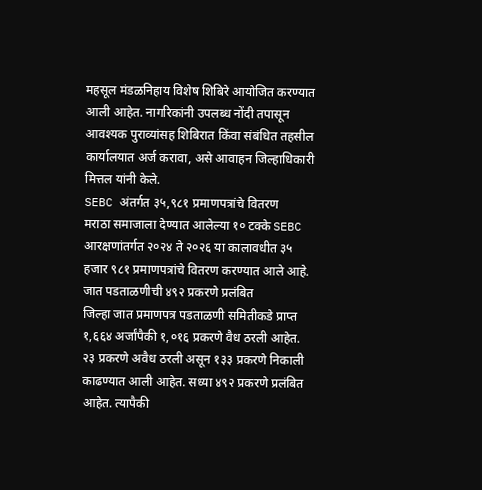महसूल मंडळनिहाय विशेष शिबिरे आयोजित करण्यात आली आहेत. नागरिकांनी उपलब्ध नोंदी तपासून आवश्यक पुराव्यांसह शिबिरात किंवा संबंधित तहसील कार्यालयात अर्ज करावा, असे आवाहन जिल्हाधिकारी मित्तल यांनी केले.
SEBC अंतर्गत ३५,९८१ प्रमाणपत्रांचे वितरण
मराठा समाजाला देण्यात आलेल्या १० टक्के SEBC आरक्षणांतर्गत २०२४ ते २०२६ या कालावधीत ३५ हजार ९८१ प्रमाणपत्रांचे वितरण करण्यात आले आहे.
जात पडताळणीची ४९२ प्रकरणे प्रलंबित
जिल्हा जात प्रमाणपत्र पडताळणी समितीकडे प्राप्त १,६६४ अर्जांपैकी १,०१६ प्रकरणे वैध ठरली आहेत. २३ प्रकरणे अवैध ठरली असून १३३ प्रकरणे निकाली काढण्यात आली आहेत. सध्या ४९२ प्रकरणे प्रलंबित आहेत. त्यापैकी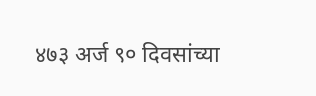४७३ अर्ज ९० दिवसांच्या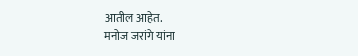आतील आहेत.
मनोज जरांगे यांना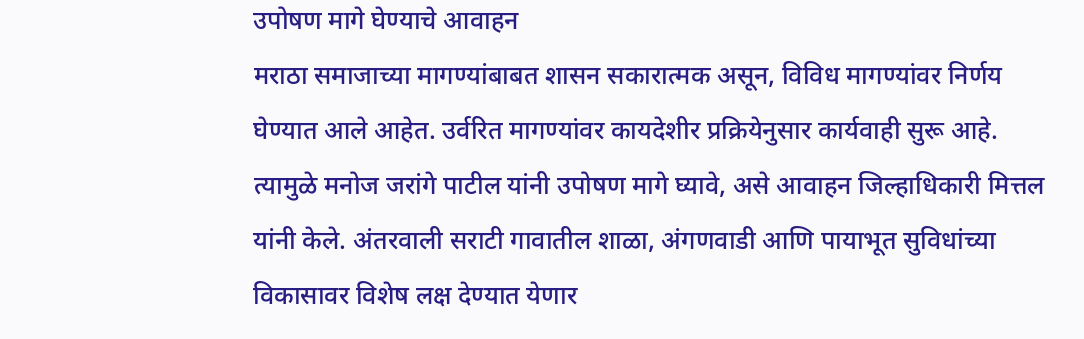उपोषण मागे घेण्याचे आवाहन
मराठा समाजाच्या मागण्यांबाबत शासन सकारात्मक असून, विविध मागण्यांवर निर्णय घेण्यात आले आहेत. उर्वरित मागण्यांवर कायदेशीर प्रक्रियेनुसार कार्यवाही सुरू आहे. त्यामुळे मनोज जरांगे पाटील यांनी उपोषण मागे घ्यावे, असे आवाहन जिल्हाधिकारी मित्तल यांनी केले. अंतरवाली सराटी गावातील शाळा, अंगणवाडी आणि पायाभूत सुविधांच्या विकासावर विशेष लक्ष देण्यात येणार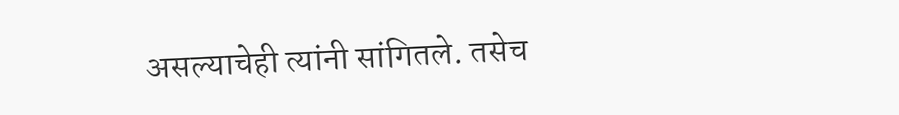असल्याचेही त्यांनी सांगितले. तसेच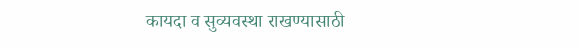कायदा व सुव्यवस्था राखण्यासाठी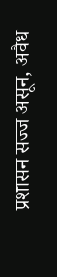प्रशासन सज्ज असून, अवैध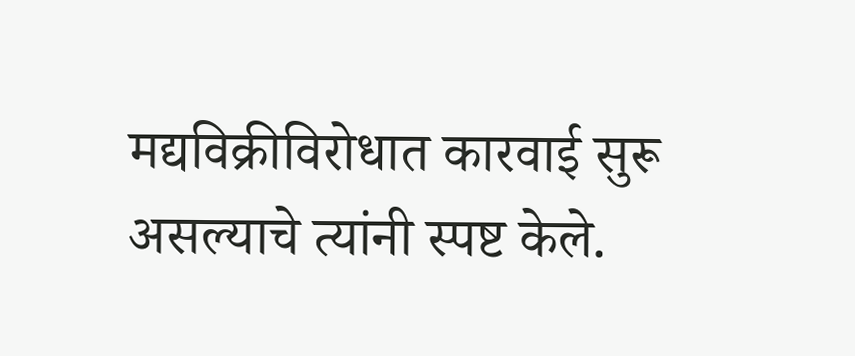मद्यविक्रीविरोधात कारवाई सुरू असल्याचे त्यांनी स्पष्ट केले.